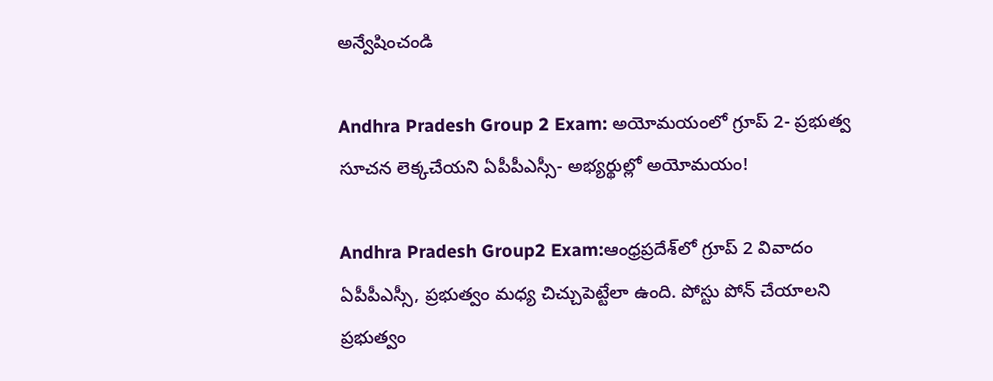అన్వేషించండి

Andhra Pradesh Group 2 Exam: అయోమయంలో గ్రూప్‌ 2- ప్రభుత్వ సూచన లెక్కచేయని ఏపీపీఎస్సీ- అభ్యర్థుల్లో అయోమయం!

Andhra Pradesh Group2 Exam:ఆంధ్రప్రదేశ్‌లో గ్రూప్‌ 2 వివాదం ఏపీపీఎస్సీ, ప్రభుత్వం మధ్య చిచ్చుపెట్టేలా ఉంది. పోస్టు పోన్ చేయాలని ప్రభుత్వం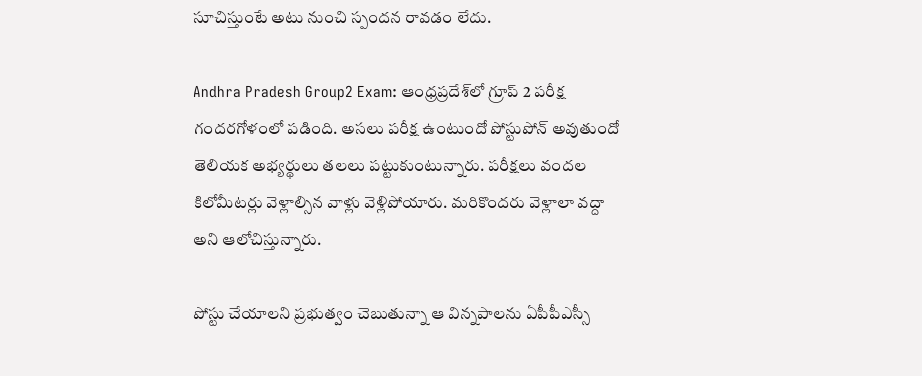సూచిస్తుంటే అటు నుంచి స్పందన రావడం లేదు.

Andhra Pradesh Group2 Exam: ఆంధ్రప్రదేశ్‌లో గ్రూప్‌ 2 పరీక్ష గందరగోళంలో పడింది. అసలు పరీక్ష ఉంటుందో పోస్టుపోన్ అవుతుందో తెలియక అభ్యర్థులు తలలు పట్టుకుంటున్నారు. పరీక్షలు వందల కిలోమీటర్లు వెళ్లాల్సిన వాళ్లు వెళ్లిపోయారు. మరికొందరు వెళ్లాలా వద్దా అని ఆలోచిస్తున్నారు.

పోస్టు చేయాలని ప్రభుత్వం చెబుతున్నా ఆ విన్నపాలను ఏపీపీఎస్సీ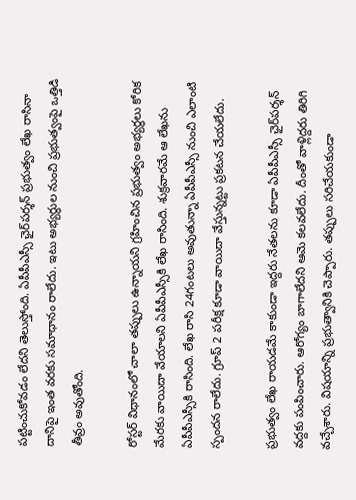పట్టించుకోవడం లేదని తెలుస్తోంది. ఏపీపీఎస్సీ ఛైర్‌పర్శన్ ప్రభుత్వం లేఖ రాసినా దానిపై ఇంత వరకు సమాధానం రాలేదు. ఇటు అభ్యర్థుల నుంచి ప్రభుత్వంపై ఒత్తిడి తీవ్రం అవుతోంది.

రోస్టర్ విధానంలో చాలా తప్పులు ఉన్నాయని గ్రహించిన ప్రభుత్వం అభ్యర్థలు కోరిక మేరకు వాయిదా వేయాలని ఏపీపీఎస్సీకి లేఖ రాసింది. శుక్రవారమే ఆ లేఖను ఏపీపీఎస్సీకి రాసింది. లేఖ రాసి 24గంటలు అవుతున్నా ఏపీపీఎస్సీ నుంచి ఎలాంటి స్పందన రాలేదు. గ్రూప్ 2 పరీక్ష కూడా వాయిదా వేస్తున్నట్టు ప్రకటన చేయలేదు.

ప్రభుత్వం లేఖ రాయడమే కాకుండా ఇద్దరు నేతలను కూడా ఏపీపీఎస్సీ ఛైర్‌పర్శన్ వద్దకు పంపించారు. ఆరోగ్యం బాగాలేదని ఆమె కలవలేదు. దీంతో వాళ్లిద్దరు తిరిగి వచ్చేశారు. విషయాన్ని ప్రభుత్వానికి చెప్పారు. తప్పులు సరిచేయకుండా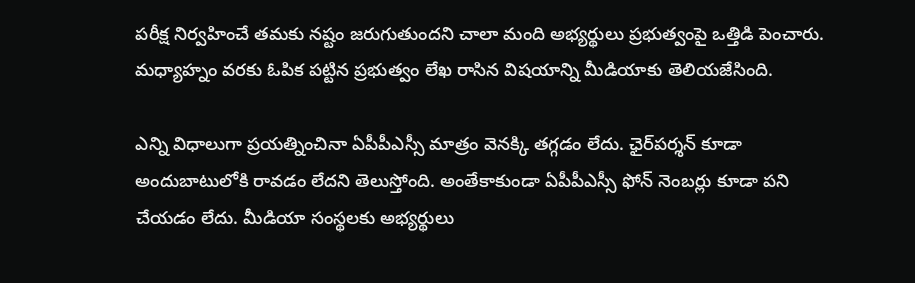పరీక్ష నిర్వహించే తమకు నష్టం జరుగుతుందని చాలా మంది అభ్యర్థులు ప్రభుత్వంపై ఒత్తిడి పెంచారు. మధ్యాహ్నం వరకు ఓపిక పట్టిన ప్రభుత్వం లేఖ రాసిన విషయాన్ని మీడియాకు తెలియజేసింది.

ఎన్ని విధాలుగా ప్రయత్నించినా ఏపీపీఎస్సీ మాత్రం వెనక్కి తగ్గడం లేదు. ఛైర్‌పర్శన్‌ కూడా అందుబాటులోకి రావడం లేదని తెలుస్తోంది. అంతేకాకుండా ఏపీపీఎస్సీ ఫోన్ నెంబర్లు కూడా పని చేయడం లేదు. మీడియా సంస్థలకు అభ్యర్థులు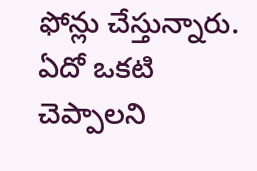ఫోన్లు చేస్తున్నారు. ఏదో ఒకటి చెప్పాలని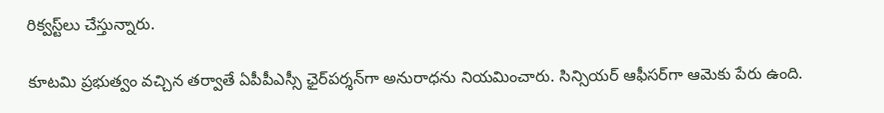రిక్వస్ట్‌లు చేస్తున్నారు.

కూటమి ప్రభుత్వం వచ్చిన తర్వాతే ఏపీపీఎస్సీ ఛైర్‌పర్శన్‌గా అనురాధను నియమించారు. సిన్సియర్ ఆఫీసర్‌గా ఆమెకు పేరు ఉంది.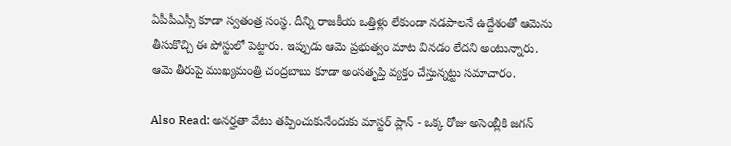ఏపీపీఎస్సీ కూడా స్వతంత్ర సంస్థ. దీన్ని రాజకీయ ఒత్తిళ్లు లేకుండా నడపాలనే ఉద్దేశంతో ఆమెను తీసుకొచ్చి ఈ పోస్టులో పెట్టారు. ఇప్పుడు ఆమె ప్రభుత్వం మాట వినడం లేదని అంటున్నారు. ఆమె తీరుపై ముఖ్యమంత్రి చంద్రబాబు కూడా అంసతృప్తి వ్యక్తం చేస్తున్నట్టు సమాచారం.

Also Read: అనర్హతా వేటు తప్పించుకునేందుకు మాస్టర్ ప్లాన్ - ఒక్క రోజు అసెంబ్లీకి జగన్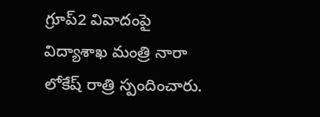గ్రూప్‌2 వివాదంపై విద్యాశాఖ మంత్రి నారా లోకేష్ రాత్రి స్పందించారు.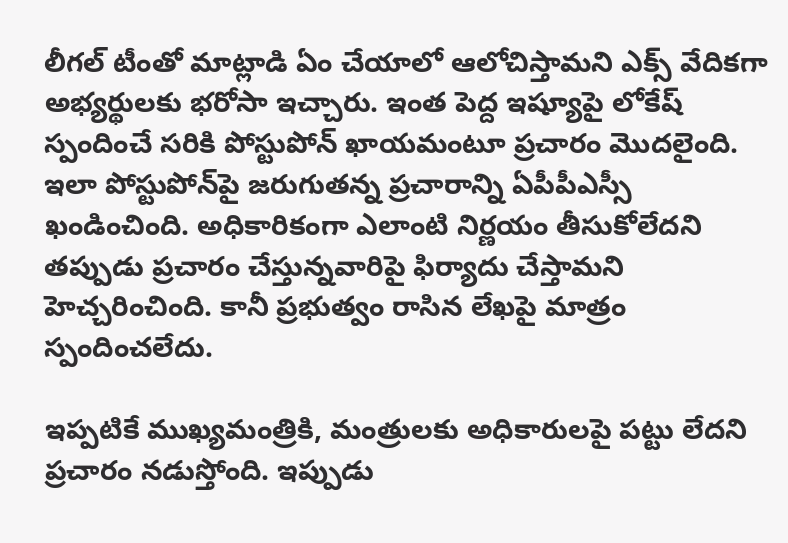లీగల్ టీంతో మాట్లాడి ఏం చేయాలో ఆలోచిస్తామని ఎక్స్ వేదికగా అభ్యర్థులకు భరోసా ఇచ్చారు. ఇంత పెద్ద ఇష్యూపై లోకేష్ స్పందించే సరికి పోస్టుపోన్‌ ఖాయమంటూ ప్రచారం మొదలైంది. ఇలా పోస్టుపోన్‌పై జరుగుతన్న ప్రచారాన్ని ఏపీపీఎస్సీ ఖండించింది. అధికారికంగా ఎలాంటి నిర్ణయం తీసుకోలేదని తప్పుడు ప్రచారం చేస్తున్నవారిపై ఫిర్యాదు చేస్తామని హెచ్చరించింది. కానీ ప్రభుత్వం రాసిన లేఖపై మాత్రం స్పందించలేదు.

ఇప్పటికే ముఖ్యమంత్రికి, మంత్రులకు అధికారులపై పట్టు లేదని ప్రచారం నడుస్తోంది. ఇప్పుడు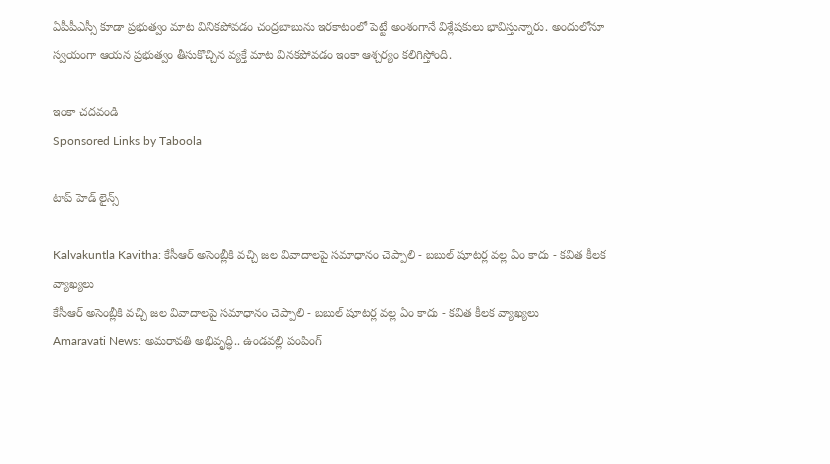ఏపీపీఎస్సీ కూడా ప్రభుత్వం మాట వినికపోవడం చంద్రబాబును ఇరకాటంలో పెట్టే అంశంగానే విశ్లేషకులు భావిస్తున్నారు. అందులోనూ స్వయంగా ఆయన ప్రభుత్వం తీసుకొచ్చిన వ్యక్తే మాట వినకపోవడం ఇంకా ఆశ్చర్యం కలిగిస్తోంది.

ఇంకా చదవండి
Sponsored Links by Taboola

టాప్ హెడ్ లైన్స్

Kalvakuntla Kavitha: కేసీఆర్ అసెంబ్లీకి వచ్చి జల వివాదాలపై సమాధానం చెప్పాలి - బబుల్ షూటర్ల వల్ల ఏం కాదు - కవిత కీలక వ్యాఖ్యలు
కేసీఆర్ అసెంబ్లీకి వచ్చి జల వివాదాలపై సమాధానం చెప్పాలి - బబుల్ షూటర్ల వల్ల ఏం కాదు - కవిత కీలక వ్యాఖ్యలు
Amaravati News: అమరావతి అభివృద్ధి.. ఉండవల్లి పంపింగ్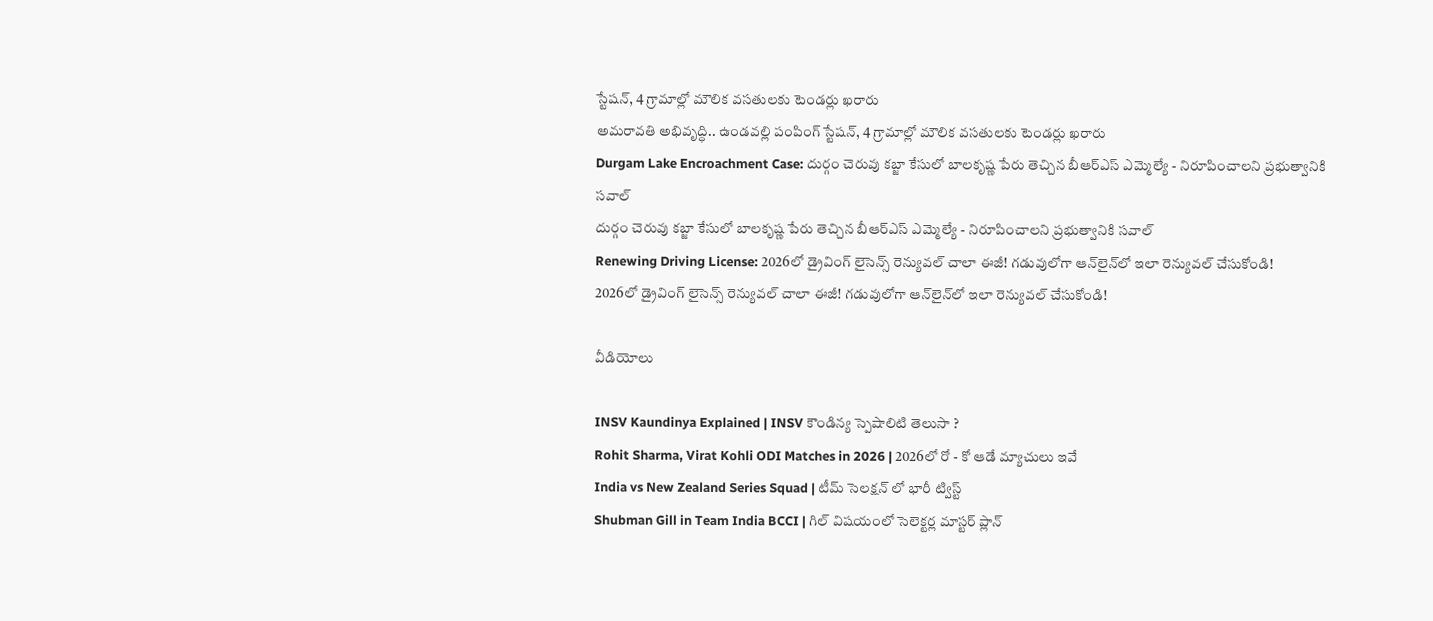స్టేషన్, 4 గ్రామాల్లో మౌలిక వసతులకు టెండర్లు ఖరారు
అమరావతి అభివృద్ధి.. ఉండవల్లి పంపింగ్ స్టేషన్, 4 గ్రామాల్లో మౌలిక వసతులకు టెండర్లు ఖరారు
Durgam Lake Encroachment Case: దుర్గం చెరువు కబ్జా కేసులో బాలకృష్ణ పేరు తెచ్చిన బీఆర్ఎస్ ఎమ్మెల్యే - నిరూపించాలని ప్రభుత్వానికి సవాల్
దుర్గం చెరువు కబ్జా కేసులో బాలకృష్ణ పేరు తెచ్చిన బీఆర్ఎస్ ఎమ్మెల్యే - నిరూపించాలని ప్రభుత్వానికి సవాల్
Renewing Driving License: 2026లో డ్రైవింగ్ లైసెన్స్ రెన్యువల్ చాలా ఈజీ! గడువులోగా ఆన్‌లైన్‌లో ఇలా రెన్యువల్ చేసుకోండి!
2026లో డ్రైవింగ్ లైసెన్స్ రెన్యువల్ చాలా ఈజీ! గడువులోగా ఆన్‌లైన్‌లో ఇలా రెన్యువల్ చేసుకోండి!

వీడియోలు

INSV Kaundinya Explained | INSV కౌండిన్య స్పెషాలిటి తెలుసా ?
Rohit Sharma, Virat Kohli ODI Matches in 2026 | 2026లో రో - కో ఆడే మ్యాచులు ఇవే
India vs New Zealand Series Squad | టీమ్ సెలక్షన్ లో భారీ ట్విస్ట్
Shubman Gill in Team India BCCI | గిల్ విషయంలో సెలెక్టర్ల మాస్టర్ ప్లాన్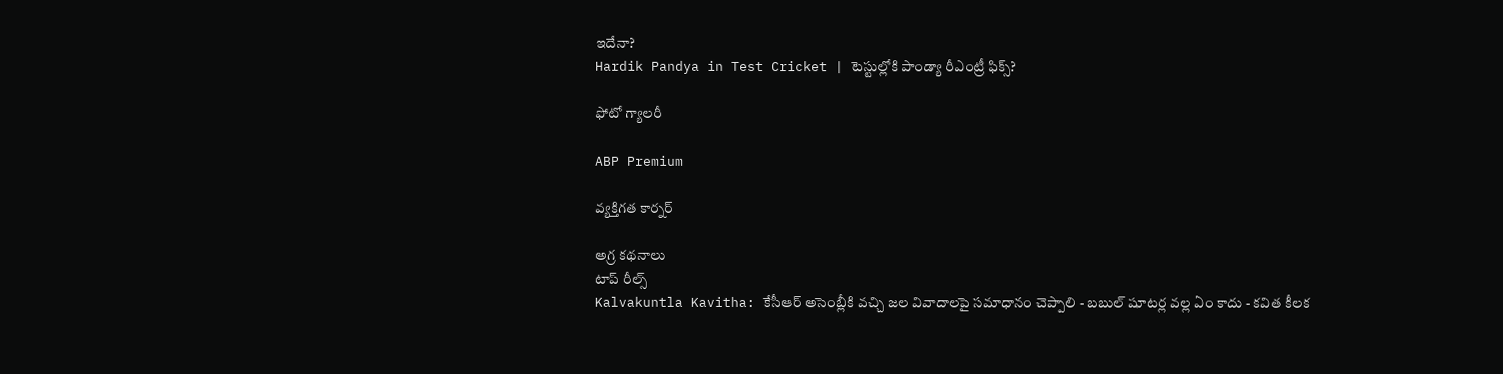ఇదేనా?
Hardik Pandya in Test Cricket | టెస్టుల్లోకి పాండ్యా రీఎంట్రీ ఫిక్స్?

ఫోటో గ్యాలరీ

ABP Premium

వ్యక్తిగత కార్నర్

అగ్ర కథనాలు
టాప్ రీల్స్
Kalvakuntla Kavitha: కేసీఆర్ అసెంబ్లీకి వచ్చి జల వివాదాలపై సమాధానం చెప్పాలి - బబుల్ షూటర్ల వల్ల ఏం కాదు - కవిత కీలక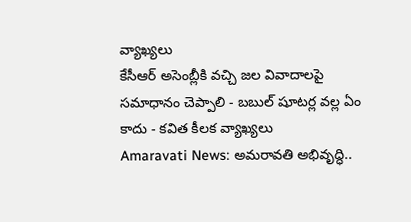వ్యాఖ్యలు
కేసీఆర్ అసెంబ్లీకి వచ్చి జల వివాదాలపై సమాధానం చెప్పాలి - బబుల్ షూటర్ల వల్ల ఏం కాదు - కవిత కీలక వ్యాఖ్యలు
Amaravati News: అమరావతి అభివృద్ధి..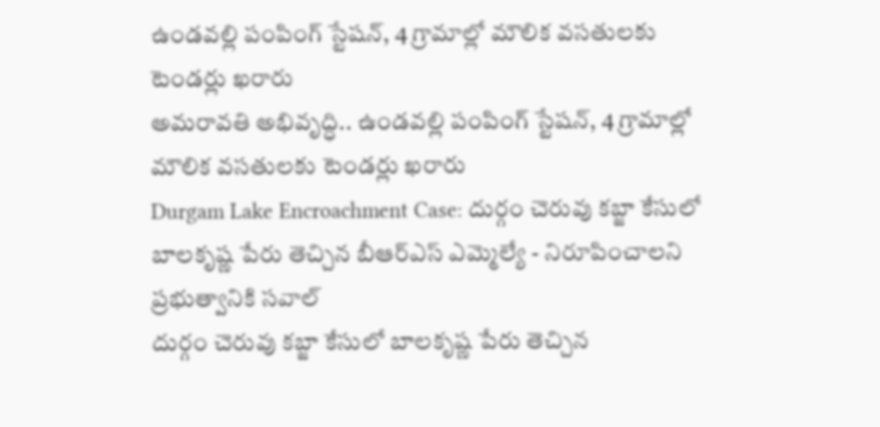ఉండవల్లి పంపింగ్ స్టేషన్, 4 గ్రామాల్లో మౌలిక వసతులకు టెండర్లు ఖరారు
అమరావతి అభివృద్ధి.. ఉండవల్లి పంపింగ్ స్టేషన్, 4 గ్రామాల్లో మౌలిక వసతులకు టెండర్లు ఖరారు
Durgam Lake Encroachment Case: దుర్గం చెరువు కబ్జా కేసులో బాలకృష్ణ పేరు తెచ్చిన బీఆర్ఎస్ ఎమ్మెల్యే - నిరూపించాలని ప్రభుత్వానికి సవాల్
దుర్గం చెరువు కబ్జా కేసులో బాలకృష్ణ పేరు తెచ్చిన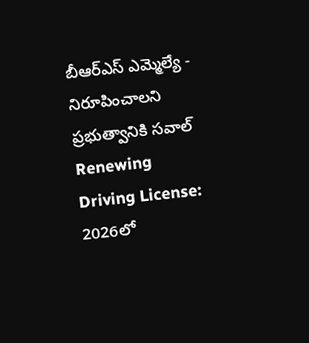బీఆర్ఎస్ ఎమ్మెల్యే - నిరూపించాలని ప్రభుత్వానికి సవాల్
Renewing Driving License: 2026లో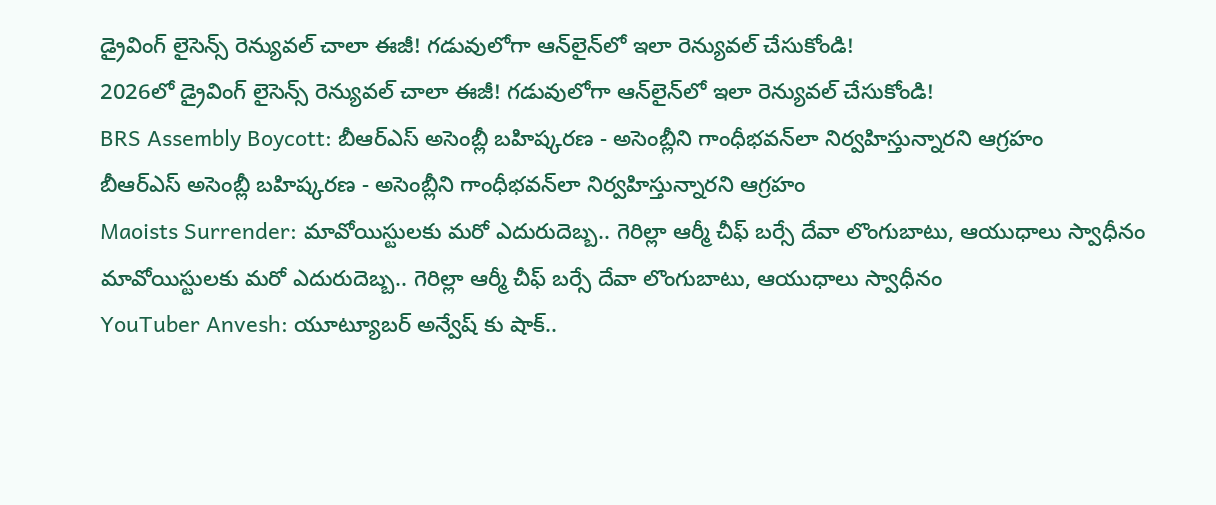డ్రైవింగ్ లైసెన్స్ రెన్యువల్ చాలా ఈజీ! గడువులోగా ఆన్‌లైన్‌లో ఇలా రెన్యువల్ చేసుకోండి!
2026లో డ్రైవింగ్ లైసెన్స్ రెన్యువల్ చాలా ఈజీ! గడువులోగా ఆన్‌లైన్‌లో ఇలా రెన్యువల్ చేసుకోండి!
BRS Assembly Boycott: బీఆర్ఎస్ అసెంబ్లీ బహిష్కరణ - అసెంబ్లీని గాంధీభవన్‌లా నిర్వహిస్తున్నారని ఆగ్రహం
బీఆర్ఎస్ అసెంబ్లీ బహిష్కరణ - అసెంబ్లీని గాంధీభవన్‌లా నిర్వహిస్తున్నారని ఆగ్రహం
Maoists Surrender: మావోయిస్టులకు మరో ఎదురుదెబ్బ.. గెరిల్లా ఆర్మీ చీఫ్ బర్సే దేవా లొంగుబాటు, ఆయుధాలు స్వాధీనం
మావోయిస్టులకు మరో ఎదురుదెబ్బ.. గెరిల్లా ఆర్మీ చీఫ్ బర్సే దేవా లొంగుబాటు, ఆయుధాలు స్వాధీనం
YouTuber Anvesh: యూట్యూబర్ అన్వేష్ కు షాక్..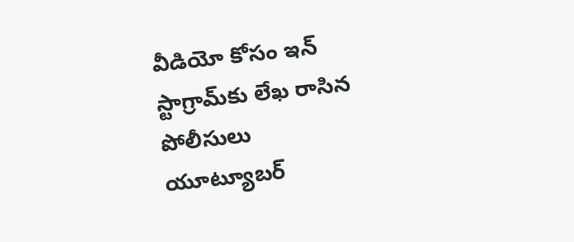వీడియో కోసం ఇన్ స్టాగ్రామ్‌కు లేఖ రాసిన పోలీసులు
యూట్యూబర్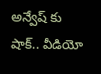అన్వేష్ కు షాక్.. వీడియో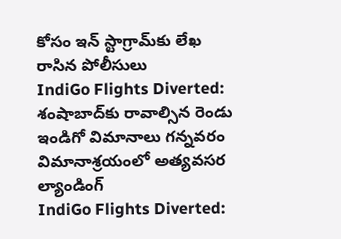కోసం ఇన్ స్టాగ్రామ్‌కు లేఖ రాసిన పోలీసులు
IndiGo Flights Diverted: శంషాబాద్‌కు రావాల్సిన రెండు ఇండిగో విమానాలు గన్నవరం విమానాశ్రయంలో అత్యవసర ల్యాండింగ్
IndiGo Flights Diverted: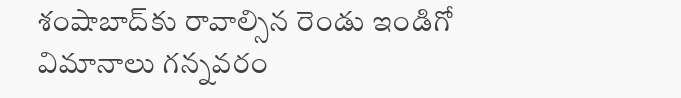శంషాబాద్‌కు రావాల్సిన రెండు ఇండిగో విమానాలు గన్నవరం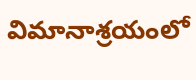విమానాశ్రయంలో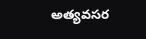అత్యవసర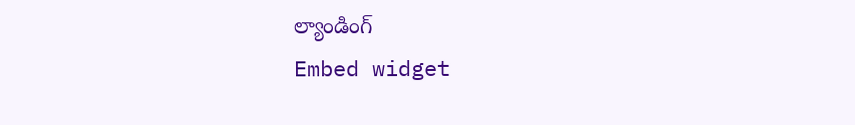ల్యాండింగ్
Embed widget